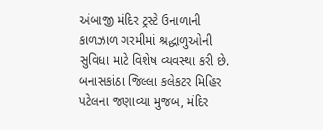અંબાજી મંદિર ટ્રસ્ટે ઉનાળાની કાળઝાળ ગરમીમાં શ્રદ્ધાળુઓની સુવિધા માટે વિશેષ વ્યવસ્થા કરી છે. બનાસકાંઠા જિલ્લા કલેકટર મિહિર પટેલના જણાવ્યા મુજબ, મંદિર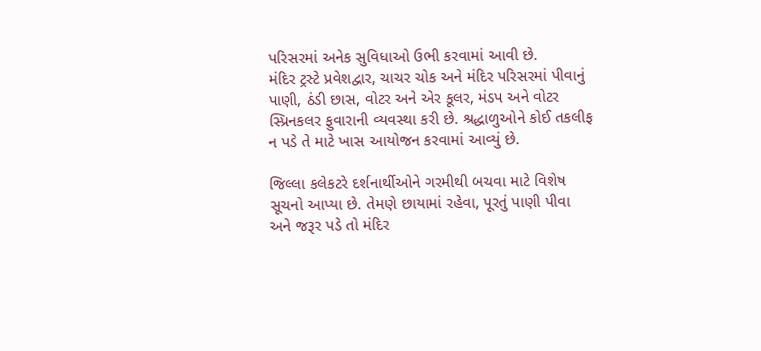પરિસરમાં અનેક સુવિધાઓ ઉભી કરવામાં આવી છે.
મંદિર ટ્રસ્ટે પ્રવેશદ્વાર, ચાચર ચોક અને મંદિર પરિસરમાં પીવાનું પાણી, ઠંડી છાસ, વોટર અને એર કૂલર, મંડપ અને વોટર સ્પ્રિનકલર ફુવારાની વ્યવસ્થા કરી છે. શ્રદ્ધાળુઓને કોઈ તકલીફ ન પડે તે માટે ખાસ આયોજન કરવામાં આવ્યું છે.

જિલ્લા કલેકટરે દર્શનાર્થીઓને ગરમીથી બચવા માટે વિશેષ સૂચનો આપ્યા છે. તેમણે છાયામાં રહેવા, પૂરતું પાણી પીવા અને જરૂર પડે તો મંદિર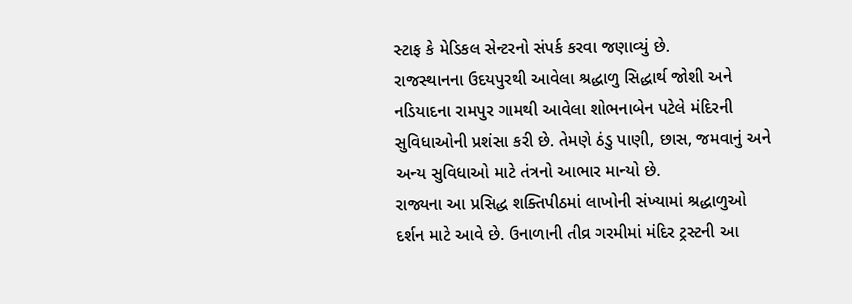સ્ટાફ કે મેડિકલ સેન્ટરનો સંપર્ક કરવા જણાવ્યું છે.
રાજસ્થાનના ઉદયપુરથી આવેલા શ્રદ્ધાળુ સિદ્ધાર્થ જોશી અને નડિયાદના રામપુર ગામથી આવેલા શોભનાબેન પટેલે મંદિરની સુવિધાઓની પ્રશંસા કરી છે. તેમણે ઠંડુ પાણી, છાસ, જમવાનું અને અન્ય સુવિધાઓ માટે તંત્રનો આભાર માન્યો છે.
રાજ્યના આ પ્રસિદ્ધ શક્તિપીઠમાં લાખોની સંખ્યામાં શ્રદ્ધાળુઓ દર્શન માટે આવે છે. ઉનાળાની તીવ્ર ગરમીમાં મંદિર ટ્રસ્ટની આ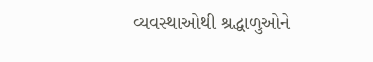વ્યવસ્થાઓથી શ્રદ્ધાળુઓને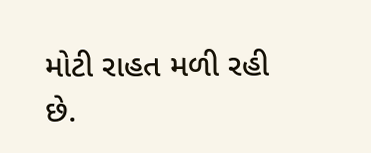મોટી રાહત મળી રહી છે.